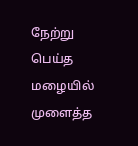நேற்று பெய்த மழையில் முளைத்த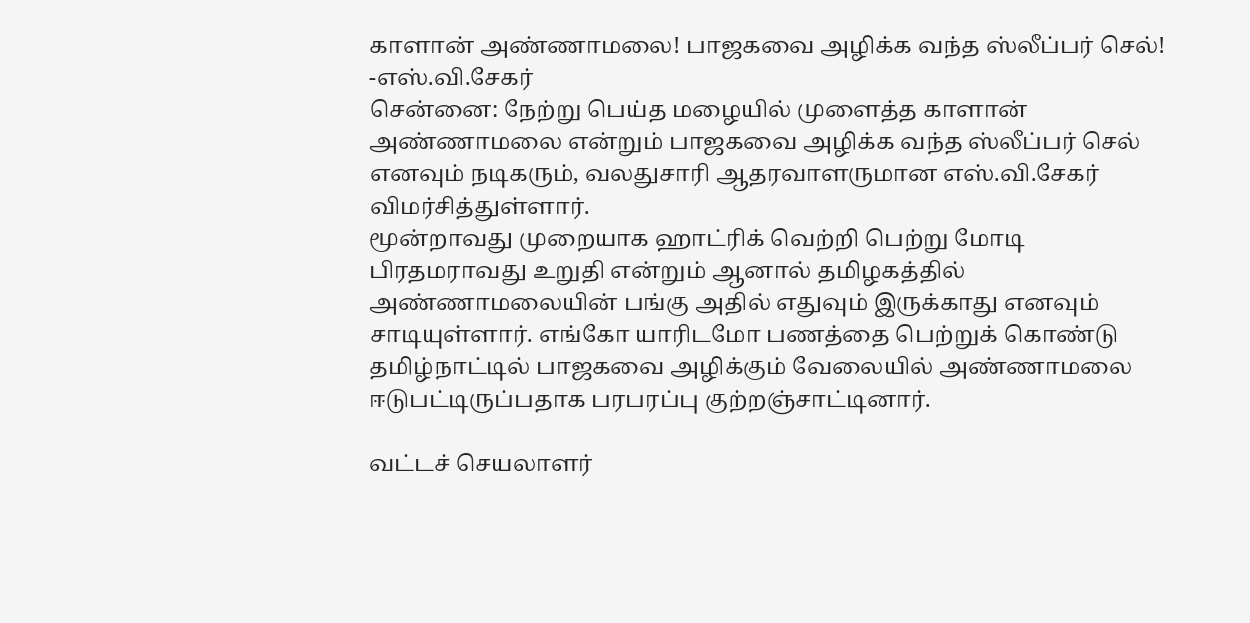காளான் அண்ணாமலை! பாஜகவை அழிக்க வந்த ஸ்லீப்பர் செல்! -எஸ்.வி.சேகர்
சென்னை: நேற்று பெய்த மழையில் முளைத்த காளான் அண்ணாமலை என்றும் பாஜகவை அழிக்க வந்த ஸ்லீப்பர் செல் எனவும் நடிகரும், வலதுசாரி ஆதரவாளருமான எஸ்.வி.சேகர் விமர்சித்துள்ளார்.
மூன்றாவது முறையாக ஹாட்ரிக் வெற்றி பெற்று மோடி பிரதமராவது உறுதி என்றும் ஆனால் தமிழகத்தில் அண்ணாமலையின் பங்கு அதில் எதுவும் இருக்காது எனவும் சாடியுள்ளார். எங்கோ யாரிடமோ பணத்தை பெற்றுக் கொண்டு தமிழ்நாட்டில் பாஜகவை அழிக்கும் வேலையில் அண்ணாமலை ஈடுபட்டிருப்பதாக பரபரப்பு குற்றஞ்சாட்டினார்.

வட்டச் செயலாளர்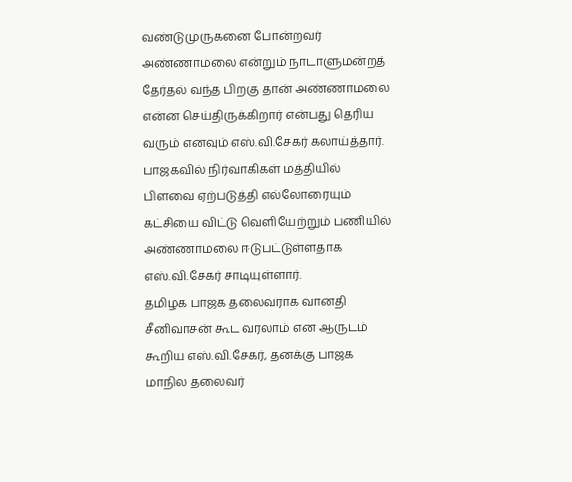வண்டுமுருகனை போன்றவர் அண்ணாமலை என்றும் நாடாளுமன்றத் தேர்தல் வந்த பிறகு தான் அண்ணாமலை என்ன செய்திருக்கிறார் என்பது தெரிய வரும் எனவும் எஸ்.வி.சேகர் கலாய்த்தார். பாஜகவில் நிர்வாகிகள் மத்தியில் பிளவை ஏற்படுத்தி எல்லோரையும் கட்சியை விட்டு வெளியேற்றும் பணியில் அண்ணாமலை ஈடுபட்டுள்ளதாக எஸ்.வி.சேகர் சாடியுள்ளார்.
தமிழக பாஜக தலைவராக வானதி சீனிவாசன் கூட வரலாம் என ஆருடம் கூறிய எஸ்.வி.சேகர், தனக்கு பாஜக மாநில தலைவர்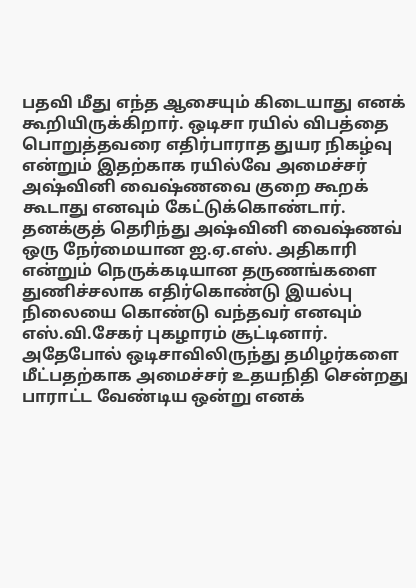பதவி மீது எந்த ஆசையும் கிடையாது எனக் கூறியிருக்கிறார். ஒடிசா ரயில் விபத்தை பொறுத்தவரை எதிர்பாராத துயர நிகழ்வு என்றும் இதற்காக ரயில்வே அமைச்சர் அஷ்வினி வைஷ்ணவை குறை கூறக் கூடாது எனவும் கேட்டுக்கொண்டார்.
தனக்குத் தெரிந்து அஷ்வினி வைஷ்ணவ் ஒரு நேர்மையான ஐ.ஏ.எஸ். அதிகாரி என்றும் நெருக்கடியான தருணங்களை துணிச்சலாக எதிர்கொண்டு இயல்பு நிலையை கொண்டு வந்தவர் எனவும் எஸ்.வி.சேகர் புகழாரம் சூட்டினார். அதேபோல் ஒடிசாவிலிருந்து தமிழர்களை மீட்பதற்காக அமைச்சர் உதயநிதி சென்றது பாராட்ட வேண்டிய ஒன்று எனக்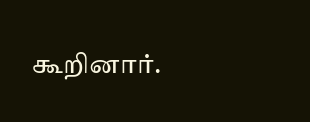கூறினார்.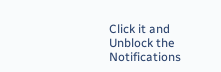Click it and Unblock the Notifications